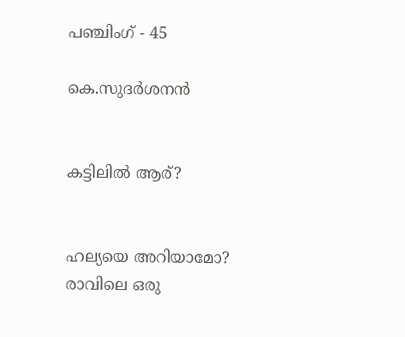പഞ്ചിംഗ്‌ - 45

കെ.സുദർശനൻ


കട്ടിലിൽ ആര്‌?


ഹല്യയെ അറിയാമോ?
രാവിലെ ഒരു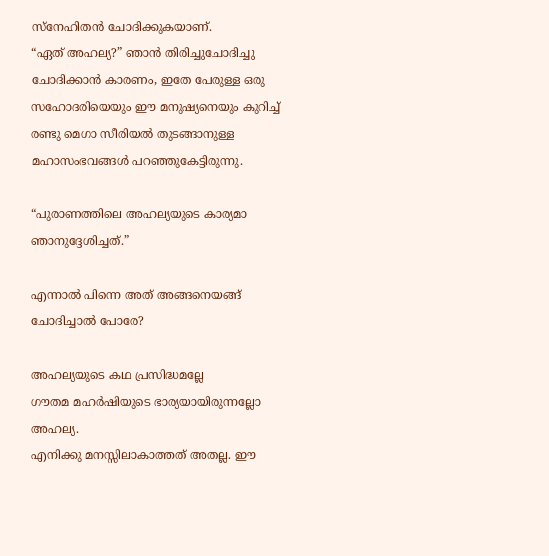സ്‌നേഹിതൻ ചോദിക്കുകയാണ്.
“ഏത് അഹല്യ?” ഞാൻ തിരിച്ചുചോദിച്ചു
ചോദിക്കാൻ കാരണം, ഇതേ പേരുള്ള ഒരു സഹോദരിയെയും ഈ മനുഷ്യനെയും കുറിച്ച് രണ്ടു മെഗാ സീരിയൽ തുടങ്ങാനുള്ള മഹാസംഭവങ്ങൾ പറഞ്ഞുകേട്ടിരുന്നു.

“പുരാണത്തിലെ അഹല്യയുടെ കാര്യമാ ഞാനുദ്ദേശിച്ചത്.”

എന്നാൽ പിന്നെ അത് അങ്ങനെയങ്ങ് ചോദിച്ചാൽ പോരേ?

അഹല്യയുടെ കഥ പ്രസിദ്ധമല്ലേ
ഗൗതമ മഹർഷിയുടെ ഭാര്യയായിരുന്നല്ലോ അഹല്യ.
എനിക്കു മനസ്സിലാകാത്തത് അതല്ല. ഈ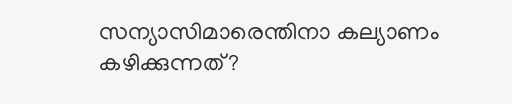സന്യാസിമാരെന്തിനാ കല്യാണം കഴിക്കുന്നത്?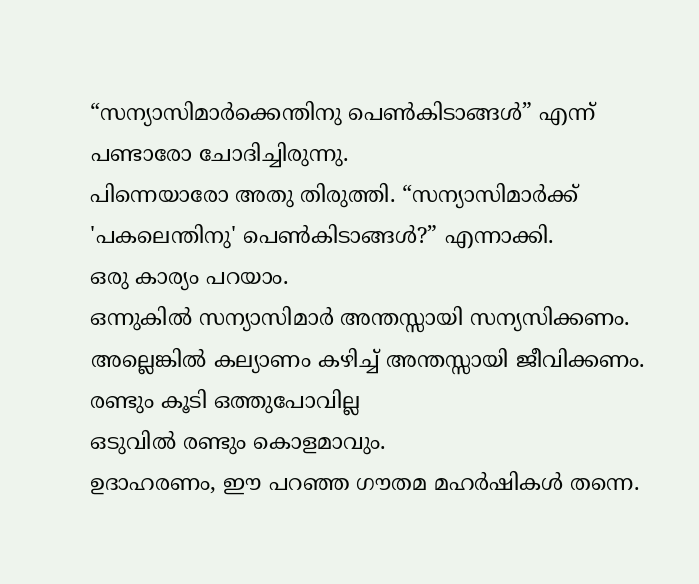“സന്യാസിമാർക്കെന്തിനു പെൺകിടാങ്ങൾ” എന്ന് പണ്ടാരോ ചോദിച്ചിരുന്നു.
പിന്നെയാരോ അതു തിരുത്തി. “സന്യാസിമാർക്ക് 'പകലെന്തിനു' പെൺകിടാങ്ങൾ?” എന്നാക്കി.
ഒരു കാര്യം പറയാം.
ഒന്നുകിൽ സന്യാസിമാർ അന്തസ്സായി സന്യസിക്കണം. അല്ലെങ്കിൽ കല്യാണം കഴിച്ച് അന്തസ്സായി ജീവിക്കണം.
രണ്ടും കൂടി ഒത്തുപോവില്ല
ഒടുവിൽ രണ്ടും കൊളമാവും.
ഉദാഹരണം, ഈ പറഞ്ഞ ഗൗതമ മഹർഷികൾ തന്നെ.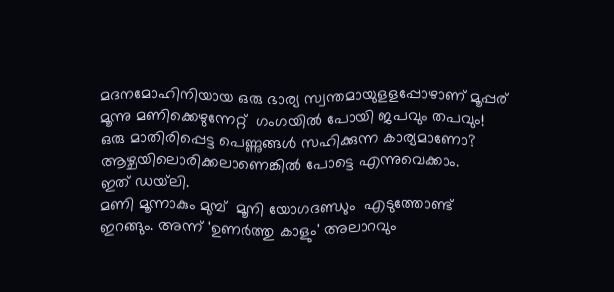മദനമോഹിനിയായ ഒരു ഭാര്യ സ്വന്തമായുളളപ്പോഴാണ് മൂപ്പര് മൂന്നു മണിക്കെഴുന്നേറ്റ്  ഗംഗയിൽ പോയി ജപവും തപവും!
ഒരു മാതിരിപ്പെട്ട പെണ്ണുങ്ങൾ സഹിക്കുന്ന കാര്യമാണോ?
ആഴ്ചയിലൊരിക്കലാണെങ്കിൽ പോട്ടെ എന്നുവെക്കാം.
ഇത് ഡയ്‌ലി.
മണി മൂന്നാകും മുമ്പ്  മൂനി യോഗദണ്ഡും  എടുത്തോണ്ട് ഇറങ്ങും. അന്ന് 'ഉണർത്തു കാളും' അലാറവും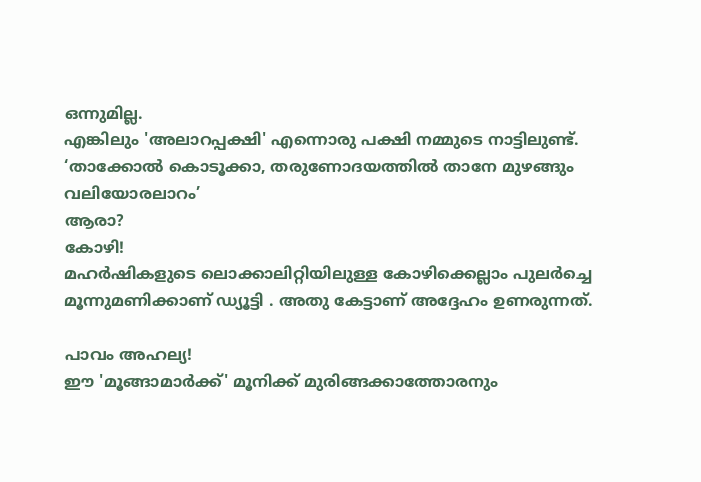ഒന്നുമില്ല.
എങ്കിലും 'അലാറപ്പക്ഷി' എന്നൊരു പക്ഷി നമ്മുടെ നാട്ടിലുണ്ട്.
‘താക്കോൽ കൊടൂക്കാ, തരുണോദയത്തിൽ താനേ മുഴങ്ങും വലിയോരലാറം’
ആരാ?
കോഴി!
മഹർഷികളുടെ ലൊക്കാലിറ്റിയിലുള്ള കോഴിക്കെല്ലാം പുലർച്ചെ മൂന്നുമണിക്കാണ് ഡ്യൂട്ടി . അതു കേട്ടാണ് അദ്ദേഹം ഉണരുന്നത്.

പാവം അഹല്യ!
ഈ 'മൂങ്ങാമാർക്ക്' മൂനിക്ക് മുരിങ്ങക്കാത്തോരനും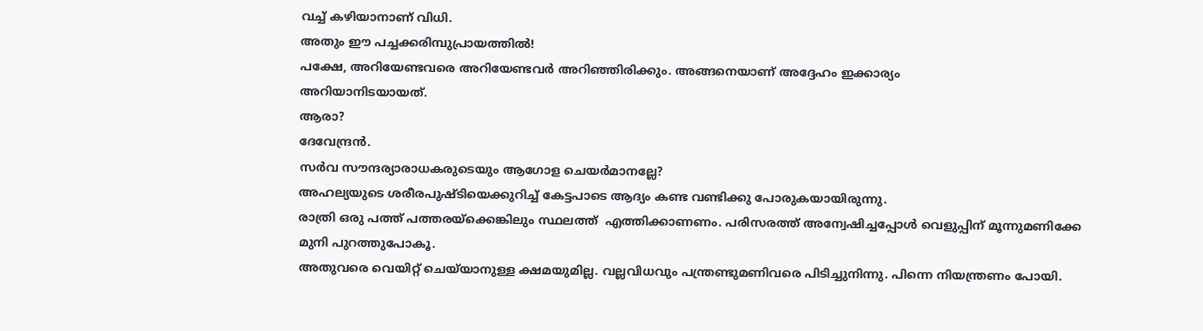വച്ച് കഴിയാനാണ് വിധി.
അതും ഈ പച്ചക്കരിമ്പുപ്രായത്തിൽ!
പക്ഷേ, അറിയേണ്ടവരെ അറിയേണ്ടവർ അറിഞ്ഞിരിക്കും. അങ്ങനെയാണ് അദ്ദേഹം ഇക്കാര്യം
അറിയാനിടയായത്.
ആരാ?
ദേവേന്ദ്രൻ.
സർവ സൗന്ദര്യാരാധകരുടെയും ആഗോള ചെയർമാനല്ലേ?
അഹല്യയുടെ ശരീരപുഷ്‌ടിയെക്കുറിച്ച് കേട്ടപാടെ ആദ്യം കണ്ട വണ്ടിക്കു പോരുകയായിരുന്നു.
രാത്രി ഒരു പത്ത് പത്തരയ്‌ക്കെങ്കിലും സ്ഥലത്ത്  എത്തിക്കാണണം. പരിസരത്ത് അന്വേഷിച്ചപ്പോൾ വെളുപ്പിന് മൂന്നുമണിക്കേ മുനി പുറത്തുപോകൂ.
അതുവരെ വെയിറ്റ് ചെയ്‌യാനുള്ള ക്ഷമയുമില്ല. വല്ലവിധവും പന്ത്രണ്ടുമണിവരെ പിടിച്ചുനിന്നു. പിന്നെ നിയന്ത്രണം പോയി.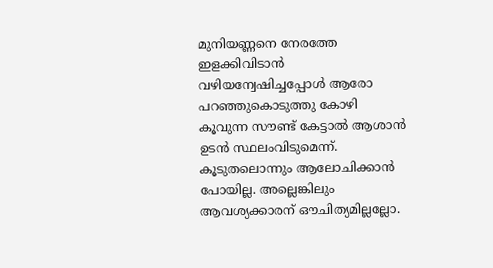മുനിയണ്ണനെ നേരത്തേ ഇളക്കിവിടാൻ വഴിയന്വേഷിച്ചപ്പോൾ ആരോ പറഞ്ഞുകൊടുത്തു കോഴി കൂവുന്ന സൗണ്ട് കേട്ടാൽ ആശാൻ ഉടൻ സ്ഥലംവിടുമെന്ന്.
കൂടുതലൊന്നും ആലോചിക്കാൻ പോയില്ല. അല്ലെങ്കിലും ആവശ്യക്കാരന് ഔചിത്യമില്ലല്ലോ.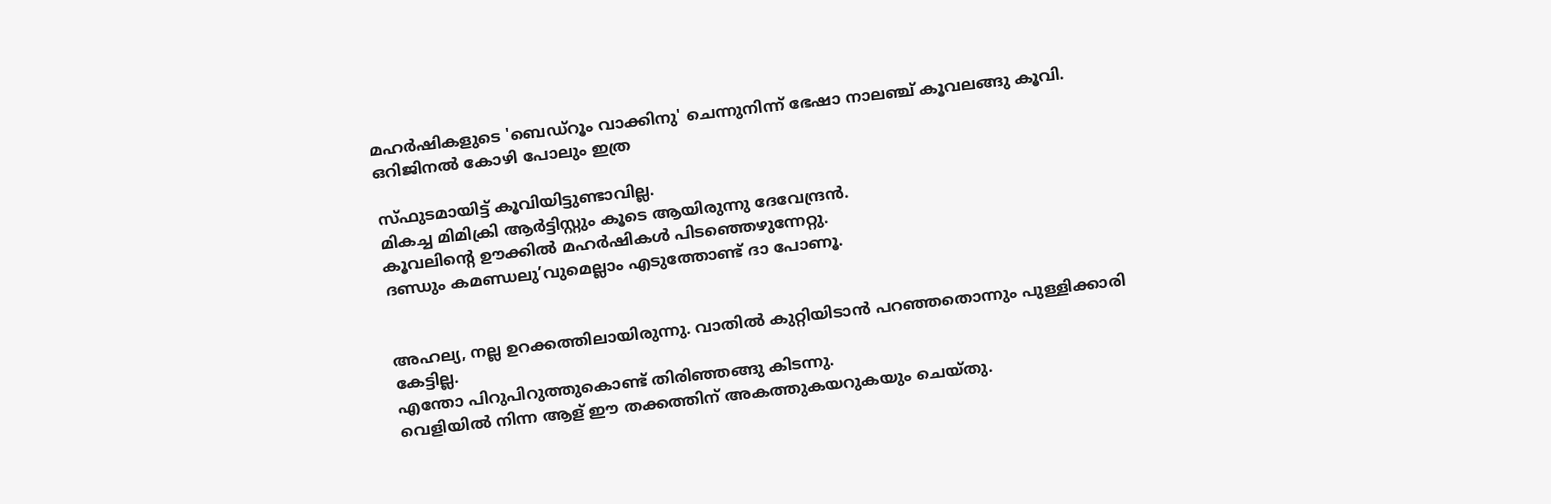മഹർഷികളുടെ 'ബെഡ്‌റൂം വാക്കിനു' ചെന്നുനിന്ന് ഭേഷാ നാലഞ്ച് കൂവലങ്ങു കൂവി. ഒറിജിനൽ കോഴി പോലും ഇത്ര

സ്ഫുടമായിട്ട് കൂവിയിട്ടുണ്ടാവില്ല.
മികച്ച മിമിക്രി ആർട്ടിസ്റ്റും കൂടെ ആയിരുന്നു ദേവേന്ദ്രൻ.
കൂവലിന്റെ ഊക്കിൽ മഹർഷികൾ പിടഞ്ഞെഴുന്നേറ്റു.
ദണ്ഡും കമണ്ഡലു’വുമെല്ലാം എടുത്തോണ്ട് ദാ പോണൂ.


അഹല്യ, നല്ല ഉറക്കത്തിലായിരുന്നു. വാതിൽ കുറ്റിയിടാൻ പറഞ്ഞതൊന്നും പുള്ളിക്കാരി കേട്ടില്ല.
എന്തോ പിറുപിറുത്തുകൊണ്ട് തിരിഞ്ഞങ്ങു കിടന്നു.
വെളിയിൽ നിന്ന ആള് ഈ തക്കത്തിന് അകത്തുകയറുകയും ചെയ്‌തു.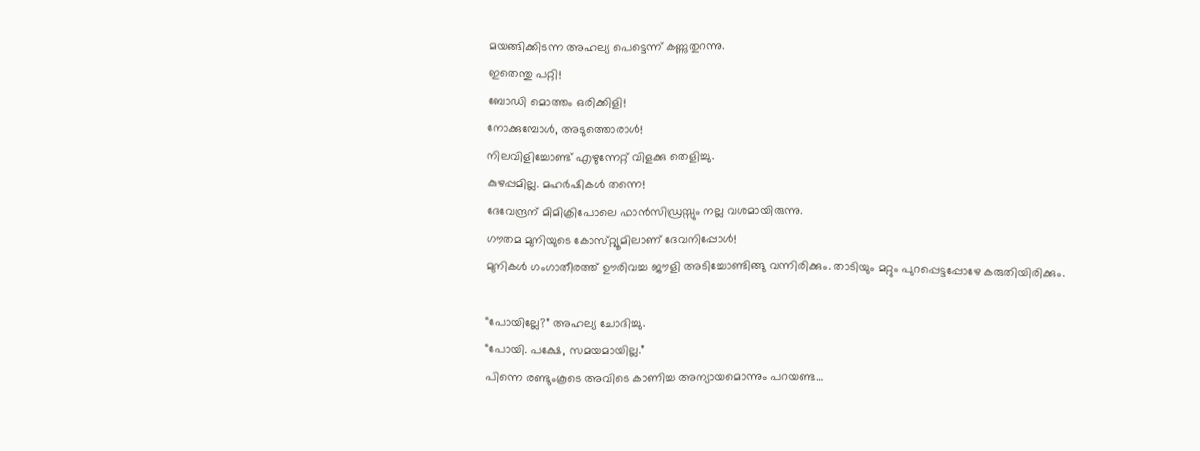മയങ്ങിക്കിടന്ന അഹല്യ പെട്ടെന്ന് കണ്ണുതുറന്നു.
ഇതെന്തു പറ്റി!
ബോഡി മൊത്തം ഒരിക്കിളി!
നോക്കുമ്പോൾ, അടുത്തൊരാൾ!
നിലവിളിച്ചോണ്ട് എഴുന്നേറ്റ് വിളക്കു തെളിച്ചു.
കുഴപ്പമില്ല. മഹർഷികൾ തന്നെ!
ദേവേന്ദ്രന് മിമിക്രിപോലെ ഫാൻസിഡ്രസ്സും നല്ല വശമായിരുന്നു.
ഗൗതമ മുനിയുടെ കോസ്‌റ്റ്യൂമിലാണ് ദേവനിപ്പോൾ!
മുനികൾ ഗംഗാതീരത്ത് ഊരിവച്ച ജൗളി അടിച്ചോണ്ടിങ്ങു വന്നിരിക്കും. താടിയും മറ്റും പുറപ്പെട്ടപ്പോഴേ കരുതിയിരിക്കും.

“പോയില്ലേ?” അഹല്യ ചോദിച്ചു.
“പോയി. പക്ഷേ, സമയമായില്ല.”
പിന്നെ രണ്ടുംകൂടെ അവിടെ കാണിച്ച അന്യായമൊന്നും പറയണ്ട…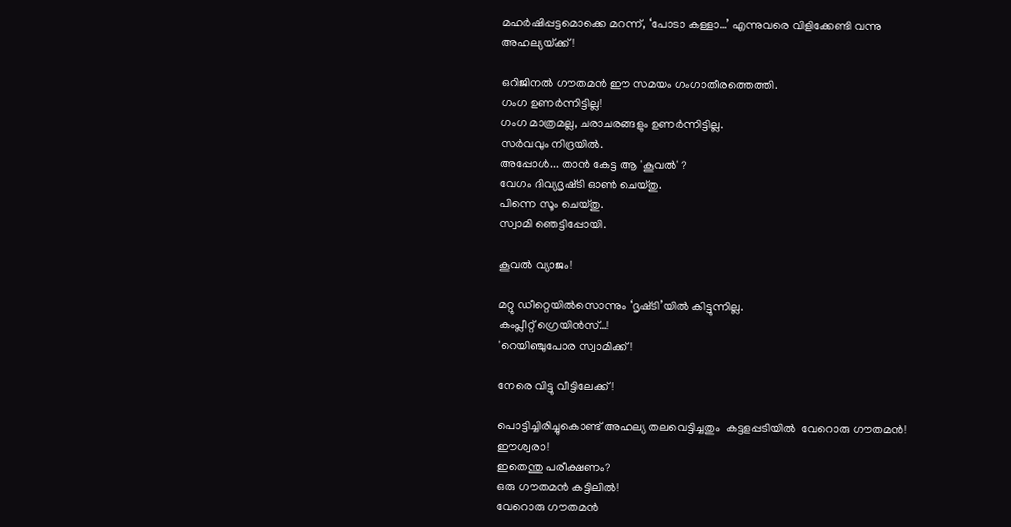മഹർഷിപ്പട്ടമൊക്കെ മറന്ന്, ‘പോടാ കള്ളാ…’ എന്നുവരെ വിളിക്കേണ്ടി വന്നു അഹല്യയ്‌ക്ക്!

ഒറിജിനൽ ഗൗതമൻ ഈ സമയം ഗംഗാതീരത്തെത്തി.
ഗംഗ ഉണർന്നിട്ടില്ല!
ഗംഗ മാത്രമല്ല, ചരാചരങ്ങളും ഉണർന്നിട്ടില്ല.
സർവവും നിദ്രയിൽ.
അപ്പോൾ... താൻ കേട്ട ആ 'കൂവൽ' ?
വേഗം ദിവ്യദൃഷ്‌ടി ഓൺ ചെയ്‌തു.
പിന്നെ സൂം ചെയ്തു.
സ്വാമി ഞെട്ടിപ്പോയി.

കൂവൽ വ്യാജം!

മറ്റു ഡീറ്റെയിൽസൊന്നും ‘ദൃഷ്‌ടി’യിൽ കിട്ടുന്നില്ല.
കംപ്ലീറ്റ് ഗ്രെയിൻസ്…!
'റെയിഞ്ചുപോര സ്വാമിക്ക്!

നേരെ വിട്ടു വീട്ടിലേക്ക്!

പൊട്ടിച്ചിരിച്ചുകൊണ്ട് അഹല്യ തലവെട്ടിച്ചതും  കട്ടളപ്പടിയിൽ  വേറൊരു ഗൗതമൻ!
ഈശ്വരാ!
ഇതെന്തു പരീക്ഷണം?
ഒരു ഗൗതമൻ കട്ടിലിൽ!
വേറൊരു ഗൗതമൻ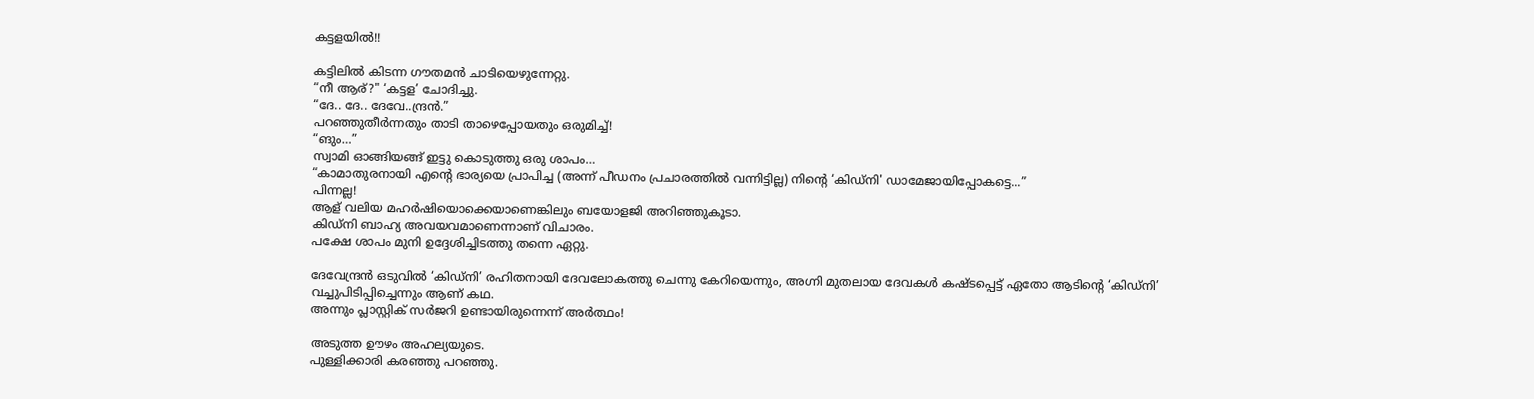കട്ടളയിൽ!!

കട്ടിലിൽ കിടന്ന ഗൗതമൻ ചാടിയെഴുന്നേറ്റു.
“നീ ആര്?" ‘കട്ടള’ ചോദിച്ചു.
“ദേ.. ദേ.. ദേവേ..ന്ദ്രൻ.”
പറഞ്ഞുതീർന്നതും താടി താഴെപ്പോയതും ഒരുമിച്ച്!
“ങും…”
സ്വാമി ഓങ്ങിയങ്ങ് ഇട്ടു കൊടുത്തു ഒരു ശാപം…
“കാമാതുരനായി എന്റെ ഭാര്യയെ പ്രാപിച്ച (അന്ന് പീഡനം പ്രചാരത്തിൽ വന്നിട്ടില്ല) നിന്റെ ‘കിഡ്‌നി' ഡാമേജായിപ്പോകട്ടെ...”
പിന്നല്ല!
ആള് വലിയ മഹർഷിയൊക്കെയാണെങ്കിലും ബയോളജി അറിഞ്ഞുകൂടാ.
കിഡ്‌നി ബാഹ്യ അവയവമാണെന്നാണ് വിചാരം.
പക്ഷേ ശാപം മുനി ഉദ്ദേശിച്ചിടത്തു തന്നെ ഏറ്റു.

ദേവേന്ദ്രൻ ഒടുവിൽ ‘കിഡ്‌നി’ രഹിതനായി ദേവലോകത്തു ചെന്നു കേറിയെന്നും, അഗ്നി മുതലായ ദേവകൾ കഷ്‌ടപ്പെട്ട് ഏതോ ആടിന്റെ ‘കിഡ്‌നി’ വച്ചുപിടിപ്പിച്ചെന്നും ആണ് കഥ.
അന്നും പ്ലാസ്റ്റിക് സർജറി ഉണ്ടായിരുന്നെന്ന് അർത്ഥം!

അടുത്ത ഊഴം അഹല്യയുടെ.
പുള്ളിക്കാരി കരഞ്ഞു പറഞ്ഞു.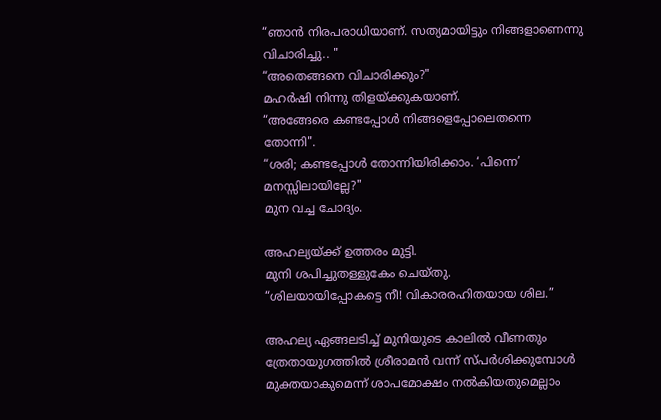“ഞാൻ നിരപരാധിയാണ്. സത്യമായിട്ടും നിങ്ങളാണെന്നു വിചാരിച്ചു.. "
“അതെങ്ങനെ വിചാരിക്കും?"
മഹർഷി നിന്നു തിളയ്ക്കുകയാണ്.
“അങ്ങേരെ കണ്ടപ്പോൾ നിങ്ങളെപ്പോലെതന്നെ തോന്നി".
“ശരി; കണ്ടപ്പോൾ തോന്നിയിരിക്കാം. ‘പിന്നെ’ മനസ്സിലായില്ലേ?"
മുന വച്ച ചോദ്യം.

അഹല്യയ്‌ക്ക് ഉത്തരം മുട്ടി.
മുനി ശപിച്ചുതള്ളുകേം ചെയ്‌തു.
“ശിലയായിപ്പോകട്ടെ നീ! വികാരരഹിതയായ ശില.”

അഹല്യ ഏങ്ങലടിച്ച് മുനിയുടെ കാലിൽ വീണതും ത്രേതായുഗത്തിൽ ശ്രീരാമൻ വന്ന് സ്‌പർശിക്കുമ്പോൾ മുക്തയാകുമെന്ന് ശാപമോക്ഷം നൽകിയതുമെല്ലാം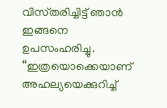വിസ്‌തരിച്ചിട്ട് ഞാൻ ഇങ്ങനെ ഉപസംഹരിച്ചു.
“ഇത്രയൊക്കെയാണ് അഹല്യയെക്കുറിച്ച്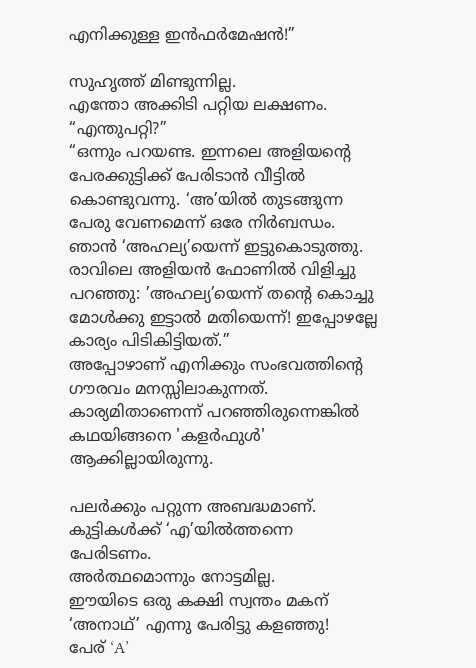എനിക്കുള്ള ഇൻഫർമേഷൻ!”

സുഹൃത്ത് മിണ്ടുന്നില്ല.
എന്തോ അക്കിടി പറ്റിയ ലക്ഷണം.
“എന്തുപറ്റി?”
“ഒന്നും പറയണ്ട. ഇന്നലെ അളിയന്റെ പേരക്കുട്ടിക്ക് പേരിടാൻ വീട്ടിൽ കൊണ്ടുവന്നു. ‘അ’യിൽ തുടങ്ങുന്ന പേരു വേണമെന്ന് ഒരേ നിർബന്ധം. ഞാൻ ‘അഹല്യ’യെന്ന് ഇട്ടുകൊടുത്തു. രാവിലെ അളിയൻ ഫോണിൽ വിളിച്ചു പറഞ്ഞു: ’അഹല്യ’യെന്ന് തന്റെ കൊച്ചു മോൾക്കു ഇട്ടാൽ മതിയെന്ന്! ഇപ്പോഴല്ലേ കാര്യം പിടികിട്ടിയത്.”
അപ്പോഴാണ് എനിക്കും സംഭവത്തിന്റെ ഗൗരവം മനസ്സിലാകുന്നത്.
കാര്യമിതാണെന്ന് പറഞ്ഞിരുന്നെങ്കിൽ കഥയിങ്ങനെ 'കളർഫുൾ' ആക്കില്ലായിരുന്നു.

പലർക്കും പറ്റുന്ന അബദ്ധമാണ്.
കുട്ടികൾക്ക് ‘എ’യിൽത്തന്നെ പേരിടണം.
അർത്ഥമൊന്നും നോട്ടമില്ല.
ഈയിടെ ഒരു കക്ഷി സ്വന്തം മകന് ‘അനാഥ്’ എന്നു പേരിട്ടു കളഞ്ഞു!
പേര് ‘A’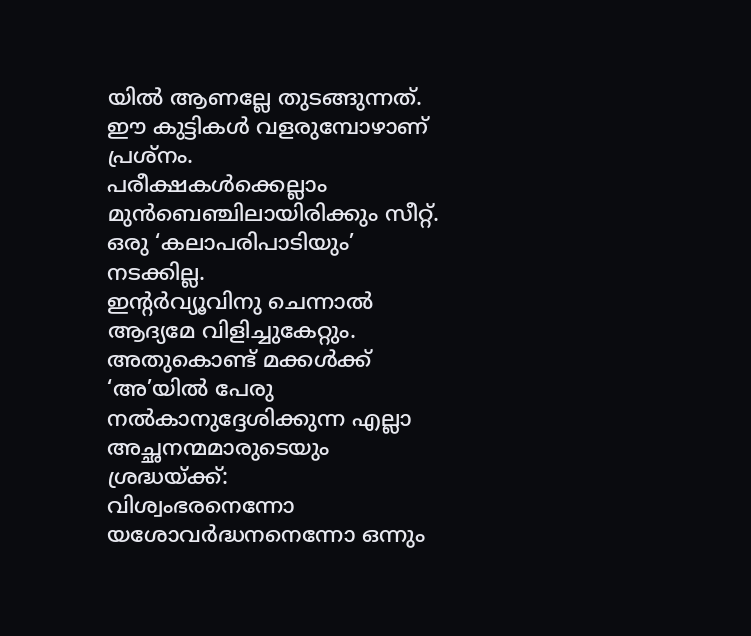യിൽ ആണല്ലേ തുടങ്ങുന്നത്.
ഈ കുട്ടികൾ വളരുമ്പോഴാണ് പ്രശ്‌നം.
പരീക്ഷകൾക്കെല്ലാം മുൻബെഞ്ചിലായിരിക്കും സീറ്റ്.
ഒരു ‘കലാപരിപാടിയും’ നടക്കില്ല.
ഇന്റർവ്യൂവിനു ചെന്നാൽ ആദ്യമേ വിളിച്ചുകേറ്റും.
അതുകൊണ്ട് മക്കൾക്ക് ‘അ’യിൽ പേരു നൽകാനുദ്ദേശിക്കുന്ന എല്ലാ അച്ഛനന്മമാരുടെയും ശ്രദ്ധയ്ക്ക്:
വിശ്വംഭരനെന്നോ യശോവർദ്ധനനെന്നോ ഒന്നും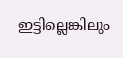ഇട്ടില്ലെങ്കിലും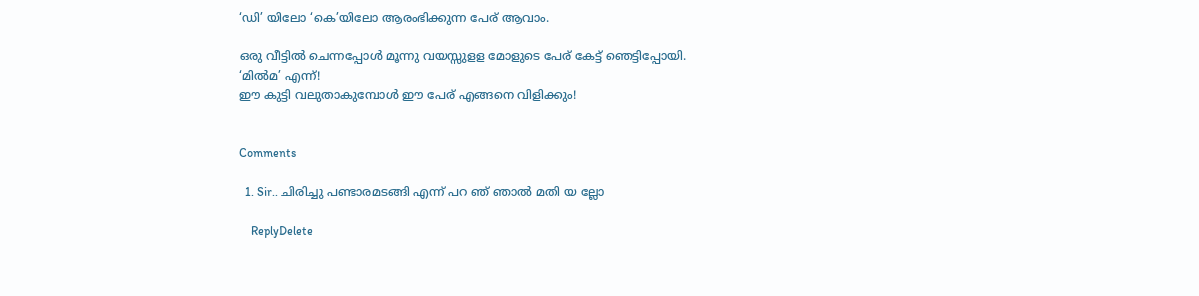‘ഡി’ യിലോ ‘കെ’യിലോ ആരംഭിക്കുന്ന പേര് ആവാം.

ഒരു വീട്ടിൽ ചെന്നപ്പോൾ മൂന്നു വയസ്സുളള മോളുടെ പേര് കേട്ട് ഞെട്ടിപ്പോയി.
‘മിൽമ’ എന്ന്!
ഈ കുട്ടി വലുതാകുമ്പോൾ ഈ പേര് എങ്ങനെ വിളിക്കും!


Comments

  1. Sir.. ചിരിച്ചു പണ്ടാരമടങ്ങി എന്ന് പറ ഞ് ഞാൽ മതി യ ല്ലോ

    ReplyDelete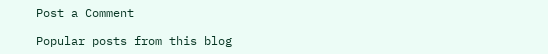Post a Comment

Popular posts from this blog